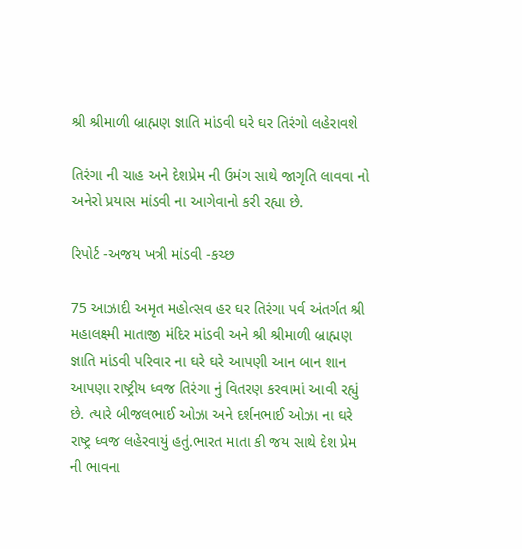શ્રી શ્રીમાળી બ્રાહ્મણ જ્ઞાતિ માંડવી ઘરે ઘર તિરંગો લહેરાવશે

તિરંગા ની ચાહ અને દેશપ્રેમ ની ઉમંગ સાથે જાગૃતિ લાવવા નો અનેરો પ્રયાસ માંડવી ના આગેવાનો કરી રહ્યા છે.

રિપોર્ટ -અજય ખત્રી માંડવી -કચ્છ

75 આઝાદી અમૃત મહોત્સવ હર ઘર તિરંગા પર્વ અંતર્ગત શ્રી મહાલક્ષ્મી માતાજી મંદિર માંડવી અને શ્રી શ્રીમાળી બ્રાહ્મણ જ્ઞાતિ માંડવી પરિવાર ના ઘરે ઘરે આપણી આન બાન શાન આપણા રાષ્ટ્રીય ધ્વજ તિરંગા નું વિતરણ કરવામાં આવી રહ્યું છે. ત્યારે બીજલભાઈ ઓઝા અને દર્શનભાઈ ઓઝા ના ઘરે રાષ્ટ્ર ધ્વજ લહેરવાયું હતું.ભારત માતા કી જય સાથે દેશ પ્રેમ ની ભાવના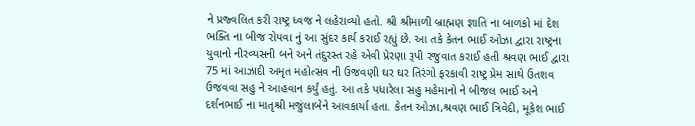ને પ્રજ્વલિત કરી રાષ્ટ્ર ધ્વજ ને લહેરાવ્યો હતો. શ્રી શ્રીમાળી બ્રાહ્મણ જ્ઞાતિ ના બાળકો માં દેશ ભક્તિ ના બીજ રોપવા નું આ સુંદર કાર્ય કરાઈ રહ્યું છે. આ તકે કેતન ભાઈ ઓઝા દ્વારા રાષ્ટ્રના યુવાનો નીરવ્યસની બને અને તંદુરસ્ત રહે એવી પ્રેરણા રૂપી રજુવાત કરાઈ હતી શ્રવણ ભાઈ દ્વારા 75 માં આઝાદી અમૃત મહોત્સવ ની ઉજવણી ઘર ઘર તિરંગો ફરકાવી રાષ્ટ્ર પ્રેમ સાથે ઉતશવ ઉજવવા સહુ ને આહવાન કર્યું હતું. આ તકે પધારેલા સહુ મહેમાનો ને બીજલ ભાઈ અને દર્શનભાઈ ના માતૃશ્રી મજુંલાબેને આવકાર્યા હતા. કેતન ઓઝા,શ્રવણ ભાઈ ત્રિવેદી, મૂકેશ ભાઈ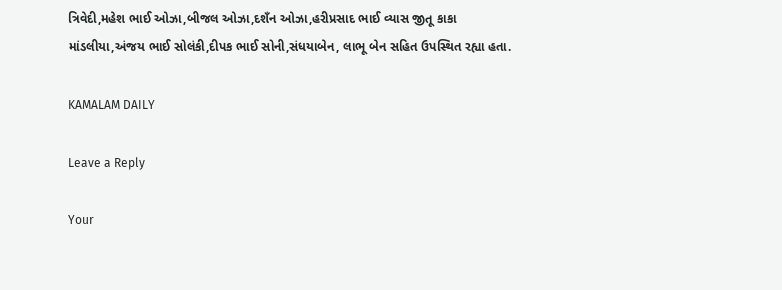ત્રિવેદી,મહેશ ભાઈ ઓઝા,બીજલ ઓઝા,દશઁન ઓઝા,હરીપ્રસાદ ભાઈ વ્યાસ જીતૂ કાકા માંડલીયા,અંજય ભાઈ સોલંકી,દીપક ભાઈ સોની,સંધયાબેન, લાભૂ બેન સહિત ઉપસ્થિત રહ્યા હતા.

KAMALAM DAILY

Leave a Reply

Your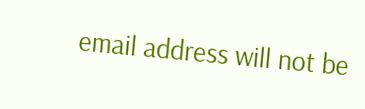email address will not be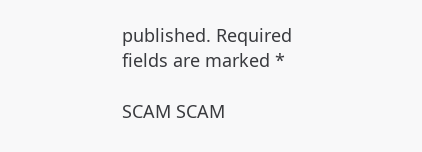published. Required fields are marked *

SCAM SCAM